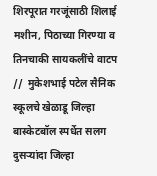शिरपूरात गरजूंसाठी शिलाई मशीन, पिठाच्या गिरण्या व तिनचाकी सायकलींचे वाटप  //  मुकेशभाई पटेल सैनिक स्कूलचे खेळाडू जिल्हा बास्केटबॉल स्पर्धेत सलग दुसऱ्यांदा जिल्हा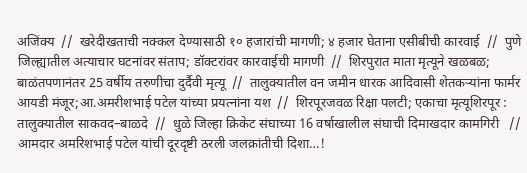अजिंक्य  //  खरेदीखताची नक्कल देण्यासाठी १० हजारांची मागणी; ४ हजार घेताना एसीबीची कारवाई  //  पुणे जिल्ह्यातील अत्याचार घटनांवर संताप; डॉक्टरांवर कारवाईची मागणी  //  शिरपुरात माता मृत्यूने खळबळ; बाळंतपणानंतर 25 वर्षीय तरुणीचा दुर्दैवी मृत्यू  //  तालुक्यातील वन जमीन धारक आदिवासी शेतकऱ्यांना फार्मर आयडी मंजूर;आ.अमरीशभाई पटेल यांच्या प्रयत्नांना यश  //  शिरपूरजवळ रिक्षा पलटी; एकाचा मृत्यूशिरपूर : तालुक्यातील साकवद–बाळदे  //  धुळे जिल्हा क्रिकेट संघाच्या 16 वर्षाखालील संघाची दिमाखदार कामगिरी   //  आमदार अमरिशभाई पटेल यांची दूरदृष्टी ठरली जलक्रांतीची दिशा…!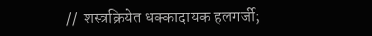//  शस्त्रक्रियेत धक्कादायक हलगर्जी;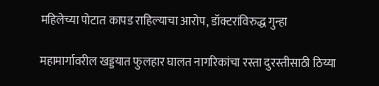महिलेच्या पोटात कापड राहिल्याचा आरोप, डॉक्टरांविरुद्ध गुन्हा

महामार्गावरील खड्डयात फुलहार घालत नागरिकांचा रस्ता दुरस्तीसाठी ठिय्या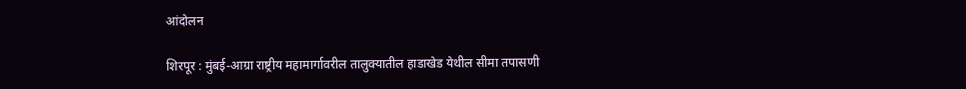आंदोलन

शिरपूर : मुंबई-आग्रा राष्ट्रीय महामार्गावरील तालुक्यातील हाडाखेड येथील सीमा तपासणी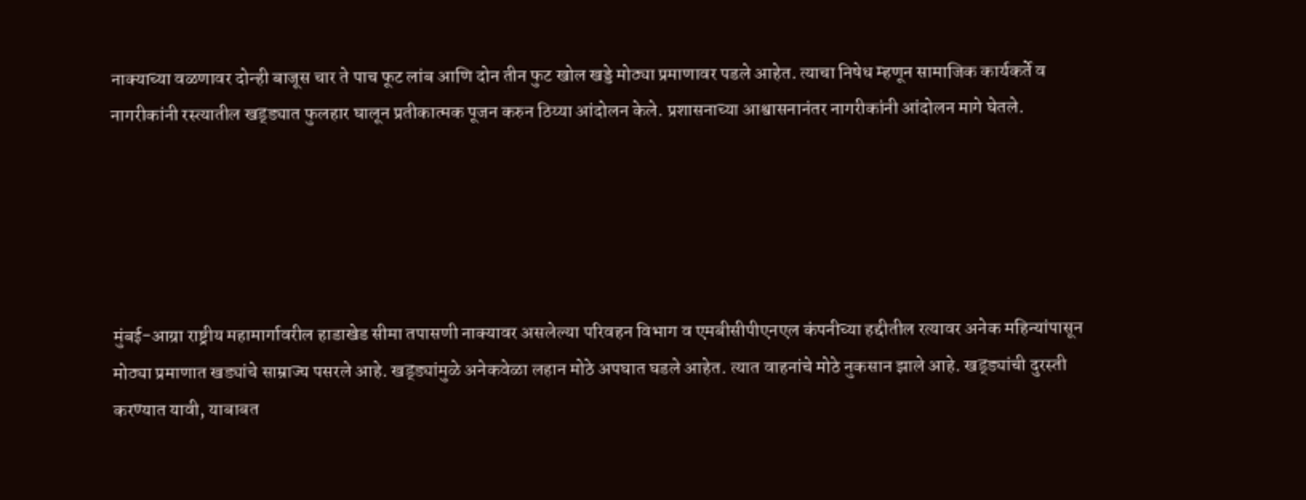नाक्याच्या वळणावर दोन्ही बाजूस चार ते पाच फूट लांब आणि दोन तीन फुट खोल खड्डे मोठ्या प्रमाणावर पडले आहेत. त्याचा निषेध म्हणून सामाजिक कार्यकर्ते व नागरीकांनी रस्त्यातील खड्ड्यात फुलहार घालून प्रतीकात्मक पूजन करुन ठिय्या आंदोलन केले. प्रशासनाच्या आश्वासनानंतर नागरीकांनी आंदोलन मागे घेतले.





मुंबई-आग्रा राष्ट्रीय महामार्गावरील हाडाखेड सीमा तपासणी नाक्यावर असलेल्या परिवहन विभाग व एमबीसीपीएनएल कंपनीच्या हद्दीतील रत्यावर अनेक महिन्यांपासून मोठ्या प्रमाणात खड्यांचे साम्राज्य पसरले आहे. खड्ड्यांमुळे अनेकवेळा लहान मोठे अपघात घडले आहेत. त्यात वाहनांचे मोठे नुकसान झाले आहे. खड्ड्यांची दुरस्ती करण्यात यावी, याबाबत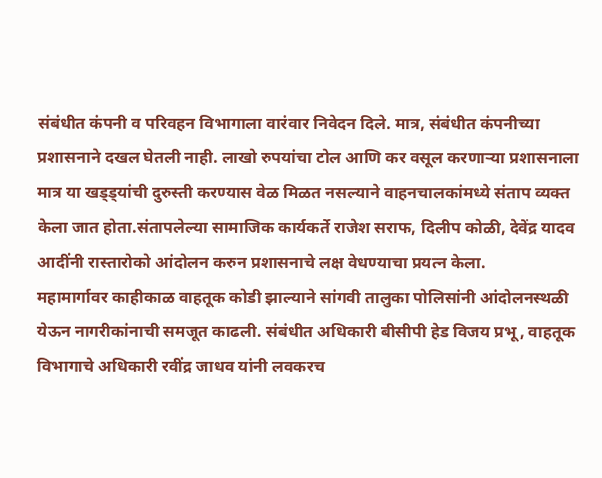संबंधीत कंपनी व परिवहन विभागाला वारंवार निवेदन दिले. मात्र, संबंधीत कंपनीच्या प्रशासनाने दखल घेतली नाही. लाखो रुपयांचा टोल आणि कर वसूल करणाऱ्या प्रशासनाला मात्र या खड्ड्यांची दुरुस्ती करण्यास वेळ मिळत नसल्याने वाहनचालकांमध्ये संताप व्यक्त केला जात होता.संतापलेल्या सामाजिक कार्यकर्ते राजेश सराफ, दिलीप कोळी, देवेंद्र यादव आदींनी रास्तारोको आंदोलन करुन प्रशासनाचे लक्ष वेधण्याचा प्रयत्न केला.
महामार्गावर काहीकाळ वाहतूक कोडी झाल्याने सांगवी तालुका पोलिसांनी आंदोलनस्थळी येऊन नागरीकांनाची समजूत काढली. संबंधीत अधिकारी बीसीपी हेड विजय प्रभू, वाहतूक विभागाचे अधिकारी रवींद्र जाधव यांनी लवकरच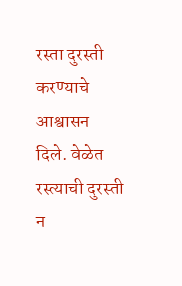रस्ता दुरस्ती करण्याचे आश्वासन दिले. वेळेत रस्त्याची दुरस्ती न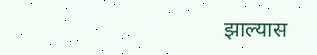झाल्यास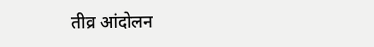तीव्र आंदोलन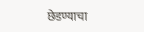छेडण्याचा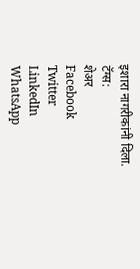इशारा नागरीकांनी दिला.
टॅग्स:
शेअर
Facebook
Twitter
LinkedIn
WhatsApp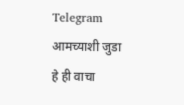Telegram
आमच्याशी जुडा
हे ही वाचा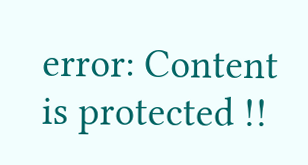error: Content is protected !!